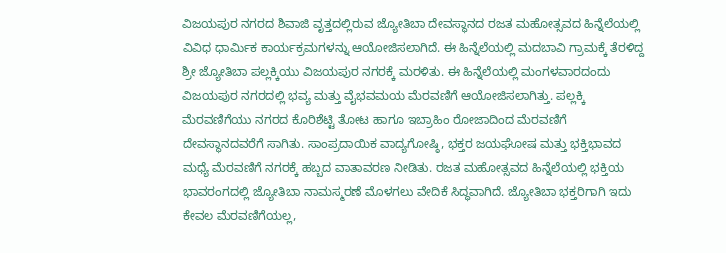ವಿಜಯಪುರ ನಗರದ ಶಿವಾಜಿ ವೃತ್ತದಲ್ಲಿರುವ ಜ್ಯೋತಿಬಾ ದೇವಸ್ಥಾನದ ರಜತ ಮಹೋತ್ಸವದ ಹಿನ್ನೆಲೆಯಲ್ಲಿ ವಿವಿಧ ಧಾರ್ಮಿಕ ಕಾರ್ಯಕ್ರಮಗಳನ್ನು ಆಯೋಜಿಸಲಾಗಿದೆ. ಈ ಹಿನ್ನೆಲೆಯಲ್ಲಿ ಮದಬಾವಿ ಗ್ರಾಮಕ್ಕೆ ತೆರಳಿದ್ದ ಶ್ರೀ ಜ್ಯೋತಿಬಾ ಪಲ್ಲಕ್ಕಿಯು ವಿಜಯಪುರ ನಗರಕ್ಕೆ ಮರಳಿತು. ಈ ಹಿನ್ನೆಲೆಯಲ್ಲಿ ಮಂಗಳವಾರದಂದು ವಿಜಯಪುರ ನಗರದಲ್ಲಿ ಭವ್ಯ ಮತ್ತು ವೈಭವಮಯ ಮೆರವಣಿಗೆ ಆಯೋಜಿಸಲಾಗಿತ್ತು. ಪಲ್ಲಕ್ಕಿ ಮೆರವಣಿಗೆಯು ನಗರದ ಕೊರಿಶೆಟ್ಟಿ ತೋಟ ಹಾಗೂ ಇಬ್ರಾಹಿಂ ರೋಜಾದಿಂದ ಮೆರವಣಿಗೆ ದೇವಸ್ಥಾನದವರೆಗೆ ಸಾಗಿತು. ಸಾಂಪ್ರದಾಯಿಕ ವಾದ್ಯಗೋಷ್ಠಿ, ಭಕ್ತರ ಜಯಘೋಷ ಮತ್ತು ಭಕ್ತಿಭಾವದ ಮಧ್ಯೆ ಮೆರವಣಿಗೆ ನಗರಕ್ಕೆ ಹಬ್ಬದ ವಾತಾವರಣ ನೀಡಿತು. ರಜತ ಮಹೋತ್ಸವದ ಹಿನ್ನೆಲೆಯಲ್ಲಿ ಭಕ್ತಿಯ ಭಾವರಂಗದಲ್ಲಿ ಜ್ಯೋತಿಬಾ ನಾಮಸ್ಮರಣೆ ಮೊಳಗಲು ವೇದಿಕೆ ಸಿದ್ಧವಾಗಿದೆ. ಜ್ಯೋತಿಬಾ ಭಕ್ತರಿಗಾಗಿ ಇದು ಕೇವಲ ಮೆರವಣಿಗೆಯಲ್ಲ,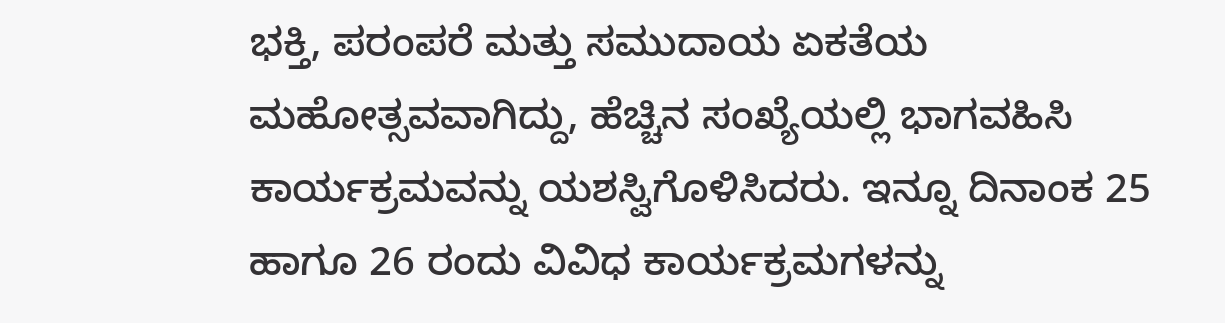ಭಕ್ತಿ, ಪರಂಪರೆ ಮತ್ತು ಸಮುದಾಯ ಏಕತೆಯ ಮಹೋತ್ಸವವಾಗಿದ್ದು, ಹೆಚ್ಚಿನ ಸಂಖ್ಯೆಯಲ್ಲಿ ಭಾಗವಹಿಸಿ ಕಾರ್ಯಕ್ರಮವನ್ನು ಯಶಸ್ವಿಗೊಳಿಸಿದರು. ಇನ್ನೂ ದಿನಾಂಕ 25 ಹಾಗೂ 26 ರಂದು ವಿವಿಧ ಕಾರ್ಯಕ್ರಮಗಳನ್ನು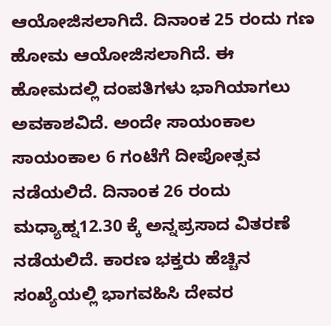ಆಯೋಜಿಸಲಾಗಿದೆ. ದಿನಾಂಕ 25 ರಂದು ಗಣ ಹೋಮ ಆಯೋಜಿಸಲಾಗಿದೆ. ಈ ಹೋಮದಲ್ಲಿ ದಂಪತಿಗಳು ಭಾಗಿಯಾಗಲು ಅವಕಾಶವಿದೆ. ಅಂದೇ ಸಾಯಂಕಾಲ ಸಾಯಂಕಾಲ 6 ಗಂಟೆಗೆ ದೀಪೋತ್ಸವ ನಡೆಯಲಿದೆ. ದಿನಾಂಕ 26 ರಂದು ಮಧ್ಯಾಹ್ನ12.30 ಕ್ಕೆ ಅನ್ನಪ್ರಸಾದ ವಿತರಣೆ ನಡೆಯಲಿದೆ. ಕಾರಣ ಭಕ್ತರು ಹೆಚ್ಚಿನ ಸಂಖ್ಯೆಯಲ್ಲಿ ಭಾಗವಹಿಸಿ ದೇವರ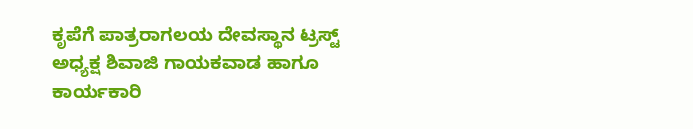ಕೃಪೆಗೆ ಪಾತ್ರರಾಗಲಯ ದೇವಸ್ಥಾನ ಟ್ರಸ್ಟ್ ಅಧ್ಯಕ್ಷ ಶಿವಾಜಿ ಗಾಯಕವಾಡ ಹಾಗೂ ಕಾರ್ಯಕಾರಿ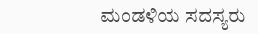ಮಂಡಳಿಯ ಸದಸ್ಯರು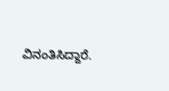ವಿನಂತಿಸಿದ್ದಾರೆ.